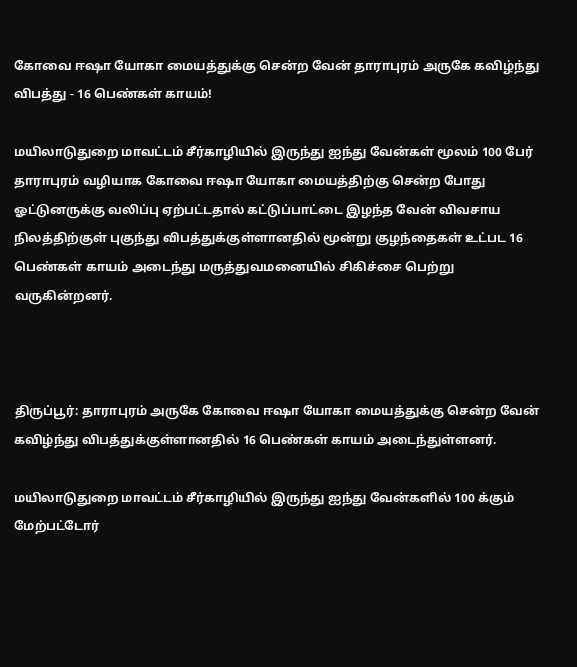கோவை ஈஷா யோகா மையத்துக்கு சென்ற வேன் தாராபுரம் அருகே கவிழ்ந்து விபத்து - 16 பெண்கள் காயம்!

மயிலாடுதுறை மாவட்டம் சீர்காழியில் இருந்து ஐந்து வேன்கள் மூலம் 100 பேர் தாராபுரம் வழியாக கோவை ஈஷா யோகா மையத்திற்கு சென்ற போது ஓட்டுனருக்கு வலிப்பு ஏற்பட்டதால் கட்டுப்பாட்டை இழந்த வேன் விவசாய நிலத்திற்குள் புகுந்து விபத்துக்குள்ளானதில் மூன்று குழந்தைகள் உட்பட 16 பெண்கள் காயம் அடைந்து மருத்துவமனையில் சிகிச்சை பெற்று வருகின்றனர்.



திருப்பூர்: தாராபுரம் அருகே கோவை ஈஷா யோகா மையத்துக்கு சென்ற வேன் கவிழ்ந்து விபத்துக்குள்ளானதில் 16 பெண்கள் காயம் அடைந்துள்ளனர்.

மயிலாடுதுறை மாவட்டம் சீர்காழியில் இருந்து ஐந்து வேன்களில் 100 க்கும் மேற்பட்டோர்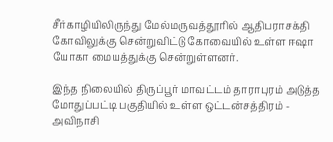சீர்காழியிலிருந்து மேல்மருவத்தூரில் ஆதிபராசக்தி கோவிலுக்கு சென்றுவிட்டு கோவையில் உள்ள ஈஷா யோகா மையத்துக்கு சென்றுள்ளனர்.

இந்த நிலையில் திருப்பூர் மாவட்டம் தாராபுரம் அடுத்த மோதுப்பட்டி பகுதியில் உள்ள ஒட்டன்சத்திரம் - அவிநாசி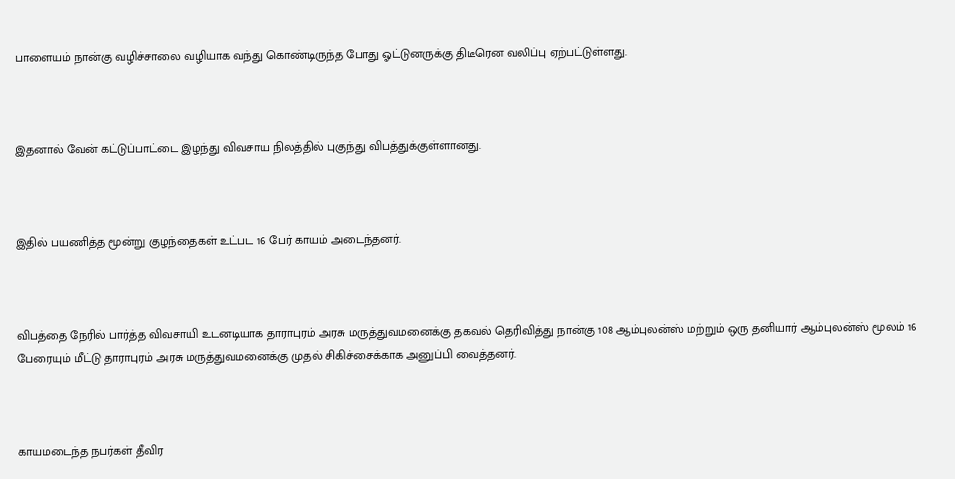பாளையம் நான்கு வழிச்சாலை வழியாக வந்து கொண்டிருந்த போது ஓட்டுனருக்கு திடீரென வலிப்பு ஏற்பட்டுள்ளது.



இதனால் வேன் கட்டுப்பாட்டை இழந்து விவசாய நிலத்தில் புகுந்து விபத்துக்குள்ளானது.



இதில் பயணித்த மூன்று குழந்தைகள் உட்பட 16 பேர் காயம் அடைந்தனர்.



விபத்தை நேரில் பார்த்த விவசாயி உடனடியாக தாராபுரம் அரசு மருத்துவமனைக்கு தகவல் தெரிவித்து நான்கு 108 ஆம்புலன்ஸ் மற்றும் ஒரு தனியார் ஆம்புலன்ஸ் மூலம் 16 பேரையும் மீட்டு தாராபுரம் அரசு மருத்துவமனைக்கு முதல் சிகிச்சைக்காக அனுப்பி வைத்தனர்.



காயமடைந்த நபர்கள் தீவிர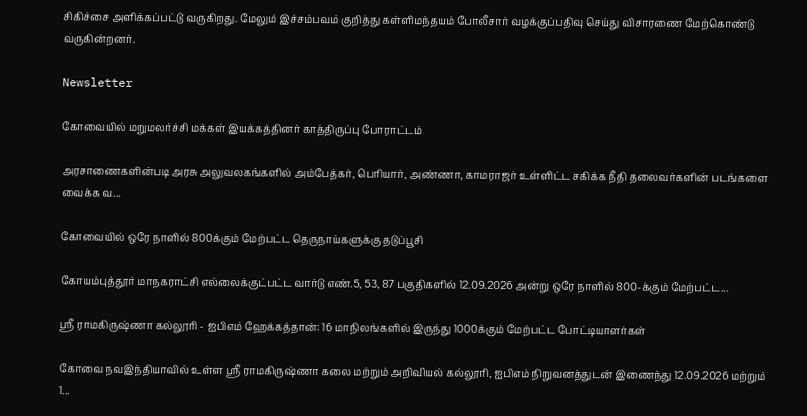சிகிச்சை அளிக்கப்பட்டு வருகிறது. மேலும் இச்சம்பவம் குறித்து கள்ளிமந்தயம் போலீசார் வழக்குப்பதிவு செய்து விசாரணை மேற்கொண்டு வருகின்றனர்.

Newsletter

கோவையில் மறுமலர்ச்சி மக்கள் இயக்கத்தினர் காத்திருப்பு போராட்டம்

அரசாணைகளின்படி அரசு அலுவலகங்களில் அம்பேத்கர், பெரியார், அண்ணா, காமராஜர் உள்ளிட்ட சகிக்க நீதி தலைவர்களின் படங்களை வைக்க வ...

கோவையில் ஒரே நாளில் 800க்கும் மேற்பட்ட தெருநாய்களுக்கு தடுப்பூசி

கோயம்புத்தூர் மாநகராட்சி எல்லைக்குட்பட்ட வார்டு எண்.5, 53, 87 பகுதிகளில் 12.09.2026 அன்று ஒரே நாளில் 800-க்கும் மேற்பட்ட...

ஸ்ரீ ராமகிருஷ்ணா கல்லூரி - ஐபிஎம் ஹேக்கத்தான்: 16 மாநிலங்களில் இருந்து 1000க்கும் மேற்பட்ட போட்டியாளர்கள்

கோவை நவஇந்தியாவில் உள்ள ஸ்ரீ ராமகிருஷ்ணா கலை மற்றும் அறிவியல் கல்லூரி, ஐபிஎம் நிறுவனத்துடன் இணைந்து 12.09.2026 மற்றும் 1...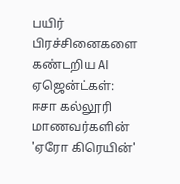பயிர் பிரச்சினைகளை கண்டறிய AI ஏஜென்ட்கள்: ஈசா கல்லூரி மாணவர்களின் 'ஏரோ கிரெயின்'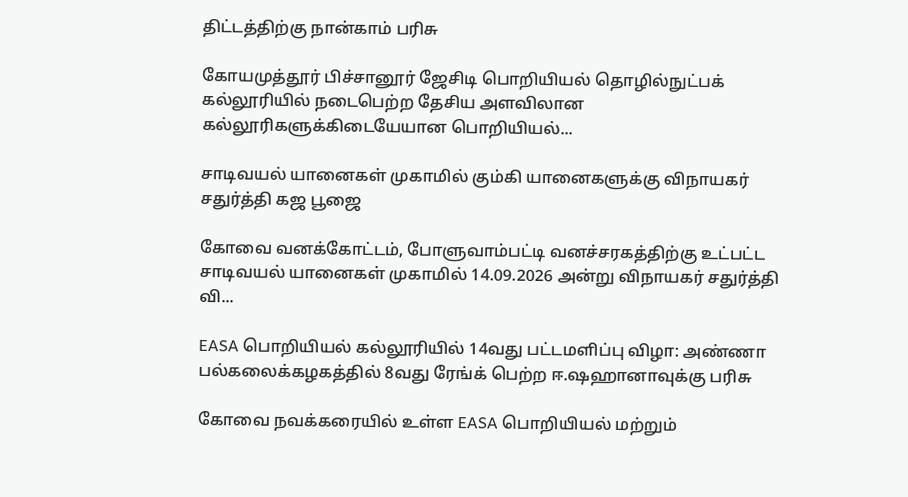திட்டத்திற்கு நான்காம் பரிசு

கோயமுத்தூர் பிச்சானூர் ஜேசிடி பொறியியல் தொழில்நுட்பக் கல்லூரியில் நடைபெற்ற தேசிய அளவிலான கல்லூரிகளுக்கிடையேயான பொறியியல்...

சாடிவயல் யானைகள் முகாமில் கும்கி யானைகளுக்கு விநாயகர் சதுர்த்தி கஜ பூஜை

கோவை வனக்கோட்டம், போளுவாம்பட்டி வனச்சரகத்திற்கு உட்பட்ட சாடிவயல் யானைகள் முகாமில் 14.09.2026 அன்று விநாயகர் சதுர்த்தி வி...

EASA பொறியியல் கல்லூரியில் 14வது பட்டமளிப்பு விழா: அண்ணா பல்கலைக்கழகத்தில் 8வது ரேங்க் பெற்ற ஈ.ஷஹானாவுக்கு பரிசு

கோவை நவக்கரையில் உள்ள EASA பொறியியல் மற்றும்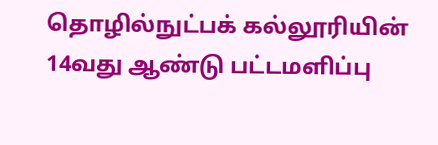தொழில்நுட்பக் கல்லூரியின் 14வது ஆண்டு பட்டமளிப்பு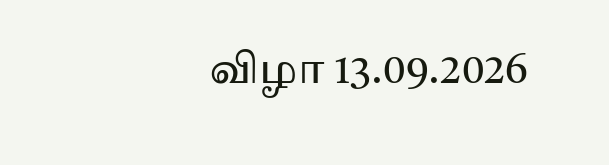விழா 13.09.2026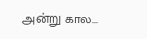அன்று கால...